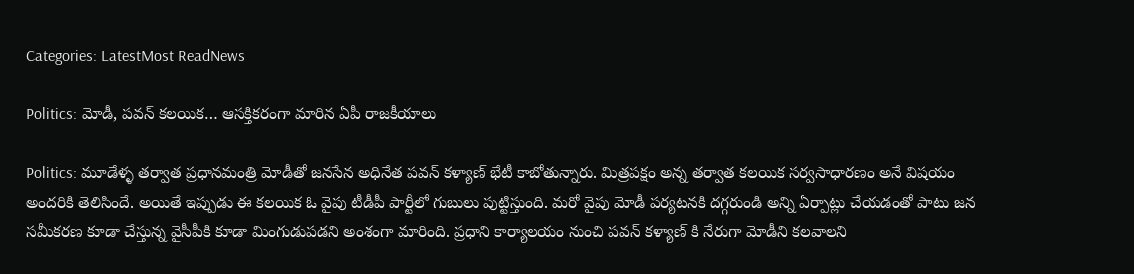Categories: LatestMost ReadNews

Politics: మోడీ, పవన్ కలయిక… ఆసక్తికరంగా మారిన ఏపీ రాజకీయాలు

Politics: మూడేళ్ళ తర్వాత ప్రధానమంత్రి మోడీతో జనసేన అధినేత పవన్ కళ్యాణ్ భేటీ కాబోతున్నారు. మిత్రపక్షం అన్న తర్వాత కలయిక సర్వసాధారణం అనే విషయం అందరికి తెలిసిందే. అయితే ఇప్పుడు ఈ కలయిక ఓ వైపు టీడీపీ పార్టీలో గుబులు పుట్టిస్తుంది. మరో వైపు మోడీ పర్యటనకి దగ్గరుండి అన్ని ఏర్పాట్లు చేయడంతో పాటు జన సమీకరణ కూడా చేస్తున్న వైసీపీకి కూడా మింగుడుపడని అంశంగా మారింది. ప్రధాని కార్యాలయం నుంచి పవన్ కళ్యాణ్ కి నేరుగా మోడీని కలవాలని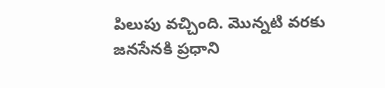పిలుపు వచ్చింది. మొన్నటి వరకు జనసేనకి ప్రధాని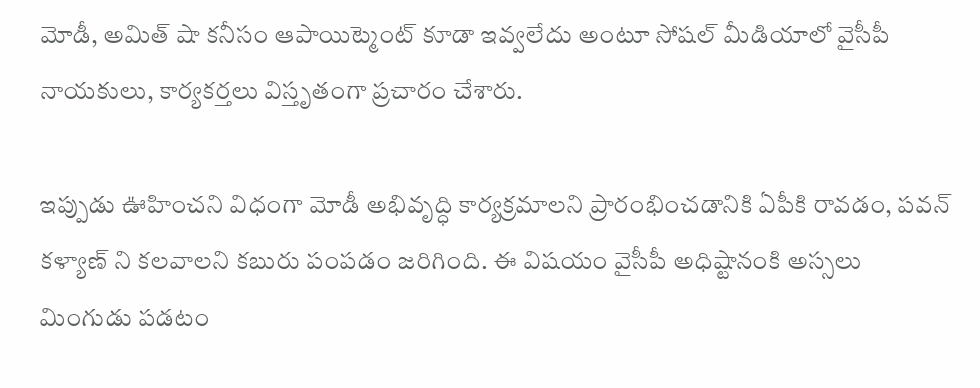మోడీ, అమిత్ షా కనీసం ఆపాయిట్మెంట్ కూడా ఇవ్వలేదు అంటూ సోషల్ మీడియాలో వైసీపీ నాయకులు, కార్యకర్తలు విస్తృతంగా ప్రచారం చేశారు.

ఇప్పుడు ఊహించని విధంగా మోడీ అభివృద్ధి కార్యక్రమాలని ప్రారంభించడానికి ఏపీకి రావడం, పవన్ కళ్యాణ్ ని కలవాలని కబురు పంపడం జరిగింది. ఈ విషయం వైసీపీ అధిష్టానంకి అస్సలు మింగుడు పడటం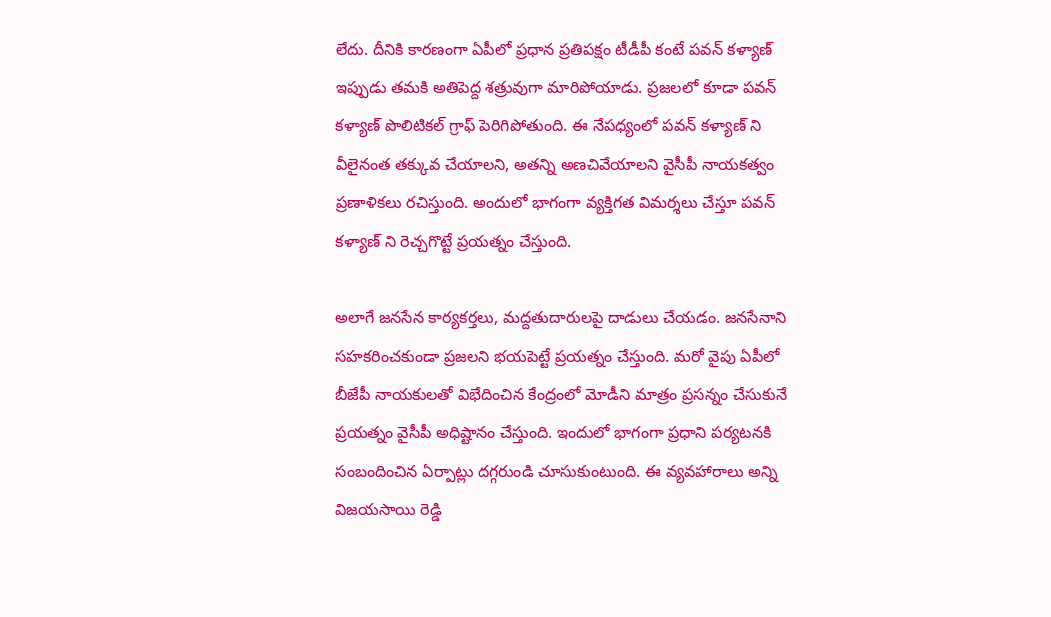లేదు. దీనికి కారణంగా ఏపీలో ప్రధాన ప్రతిపక్షం టీడీపీ కంటే పవన్ కళ్యాణ్ ఇప్పుడు తమకి అతిపెద్ద శత్రువుగా మారిపోయాడు. ప్రజలలో కూడా పవన్ కళ్యాణ్ పొలిటికల్ గ్రాఫ్ పెరిగిపోతుంది. ఈ నేపధ్యంలో పవన్ కళ్యాణ్ ని వీలైనంత తక్కువ చేయాలని, అతన్ని అణచివేయాలని వైసీపీ నాయకత్వం ప్రణాళికలు రచిస్తుంది. అందులో భాగంగా వ్యక్తిగత విమర్శలు చేస్తూ పవన్ కళ్యాణ్ ని రెచ్చగొట్టే ప్రయత్నం చేస్తుంది.

అలాగే జనసేన కార్యకర్తలు, మద్దతుదారులపై దాడులు చేయడం. జనసేనాని సహకరించకుండా ప్రజలని భయపెట్టే ప్రయత్నం చేస్తుంది. మరో వైపు ఏపీలో బీజేపీ నాయకులతో విభేదించిన కేంద్రంలో మోడీని మాత్రం ప్రసన్నం చేసుకునే ప్రయత్నం వైసీపీ అధిష్టానం చేస్తుంది. ఇందులో భాగంగా ప్రధాని పర్యటనకి సంబందించిన ఏర్పాట్లు దగ్గరుండి చూసుకుంటుంది. ఈ వ్యవహారాలు అన్ని విజయసాయి రెడ్డి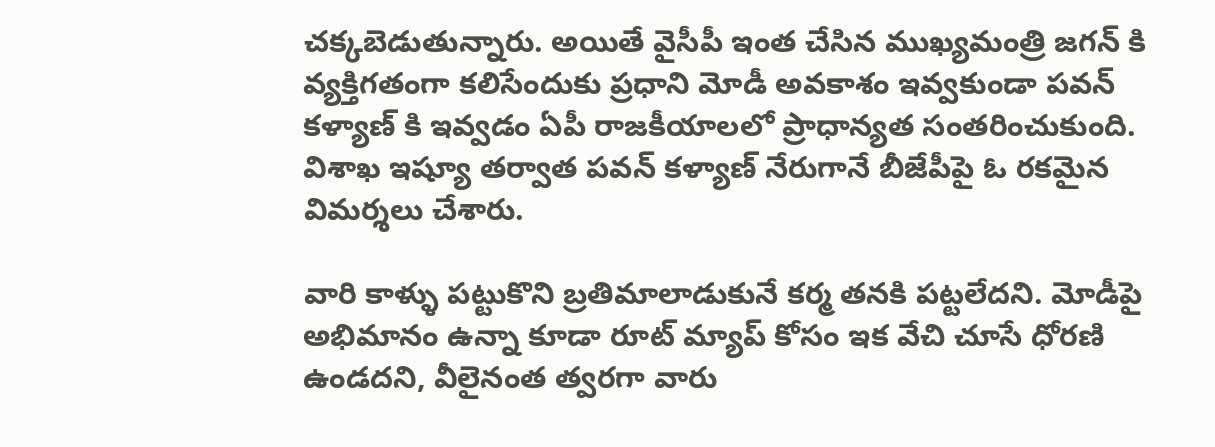చక్కబెడుతున్నారు. అయితే వైసీపీ ఇంత చేసిన ముఖ్యమంత్రి జగన్ కి వ్యక్తిగతంగా కలిసేందుకు ప్రధాని మోడీ అవకాశం ఇవ్వకుండా పవన్ కళ్యాణ్ కి ఇవ్వడం ఏపీ రాజకీయాలలో ప్రాధాన్యత సంతరించుకుంది. విశాఖ ఇష్యూ తర్వాత పవన్ కళ్యాణ్ నేరుగానే బీజేపీపై ఓ రకమైన విమర్శలు చేశారు.

వారి కాళ్ళు పట్టుకొని బ్రతిమాలాడుకునే కర్మ తనకి పట్టలేదని. మోడీపై అభిమానం ఉన్నా కూడా రూట్ మ్యాప్ కోసం ఇక వేచి చూసే ధోరణి ఉండదని, వీలైనంత త్వరగా వారు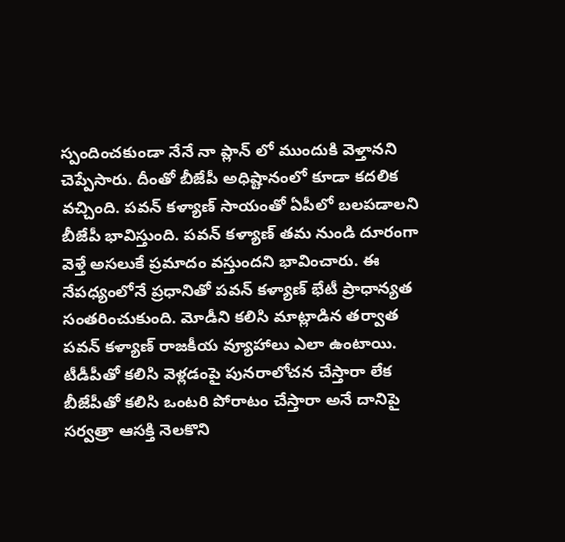స్పందించకుండా నేనే నా ప్లాన్ లో ముందుకి వెళ్తానని చెప్పేసారు. దీంతో బీజేపీ అధిష్టానంలో కూడా కదలిక వచ్చింది. పవన్ కళ్యాణ్ సాయంతో ఏపీలో బలపడాలని బీజేపీ భావిస్తుంది. పవన్ కళ్యాణ్ తమ నుండి దూరంగా వెళ్తే అసలుకే ప్రమాదం వస్తుందని భావించారు. ఈ నేపధ్యంలోనే ప్రధానితో పవన్ కళ్యాణ్ భేటీ ప్రాధాన్యత సంతరించుకుంది. మోడీని కలిసి మాట్లాడిన తర్వాత పవన్ కళ్యాణ్ రాజకీయ వ్యూహాలు ఎలా ఉంటాయి. టీడీపీతో కలిసి వెళ్లడంపై పునరాలోచన చేస్తారా లేక బీజేపీతో కలిసి ఒంటరి పోరాటం చేస్తారా అనే దానిపై సర్వత్రా ఆసక్తి నెలకొని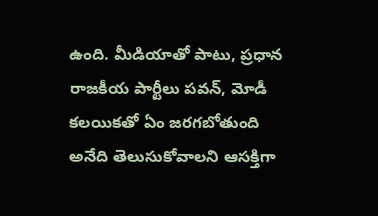ఉంది. మీడియాతో పాటు, ప్రధాన రాజకీయ పార్టీలు పవన్, మోడీ కలయికతో ఏం జరగబోతుంది అనేది తెలుసుకోవాలని ఆసక్తిగా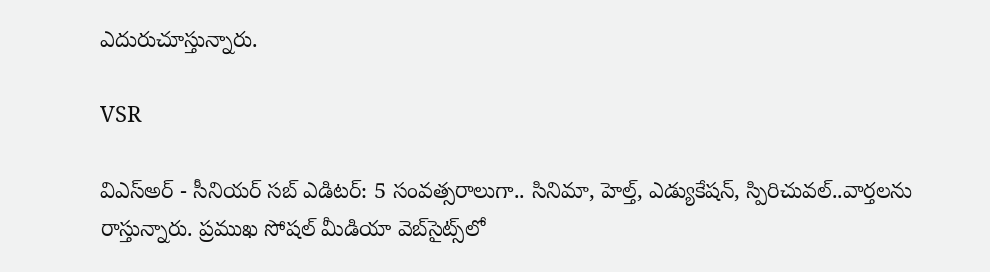ఎదురుచూస్తున్నారు.

VSR

విఎస్అర్ - సీనియర్ సబ్ ఎడిటర్: 5 సంవత్సరాలుగా.. సినిమా, హెల్త్, ఎడ్యుకేషన్, స్పిరిచువల్..వార్తలను రాస్తున్నారు. ప్రముఖ సోషల్ మీడియా వెబ్‌సైట్స్‌లో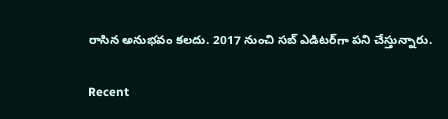రాసిన అనుభవం కలదు. 2017 నుంచి సబ్ ఎడిటర్‌గా పని చేస్తున్నారు.

Recent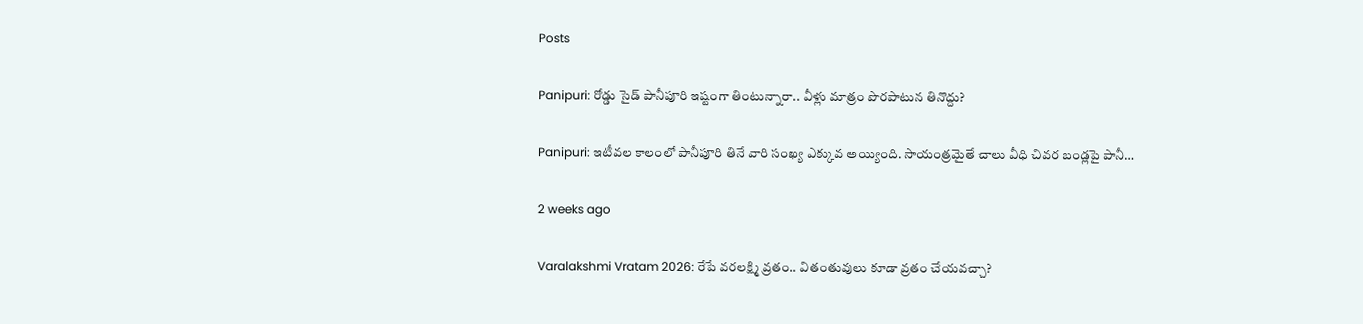Posts

Panipuri: రోడ్డు సైడ్ పానీపూరి ఇష్టంగా తింటున్నారా.. వీళ్లు మాత్రం పొరపాటున తినొద్దు?

Panipuri: ఇటీవల కాలంలో పానీపూరి తినే వారి సంఖ్య ఎక్కువ అయ్యింది. సాయంత్రమైతే చాలు వీధి చివర బండ్లపై పానీ…

2 weeks ago

Varalakshmi Vratam 2026: రేపే వరలక్ష్మి వ్రతం.. వితంతువులు కూడా వ్రతం చేయవచ్చా?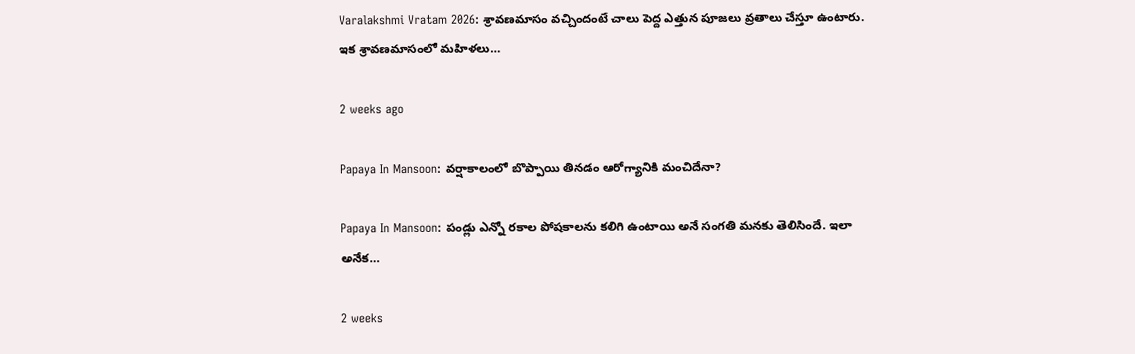Varalakshmi Vratam 2026: శ్రావణమాసం వచ్చిందంటే చాలు పెద్ద ఎత్తున పూజలు వ్రతాలు చేస్తూ ఉంటారు. ఇక శ్రావణమాసంలో మహిళలు…

2 weeks ago

Papaya In Mansoon: వర్షాకాలంలో బొప్పాయి తినడం ఆరోగ్యానికి మంచిదేనా?

Papaya In Mansoon: పండ్లు ఎన్నో రకాల పోషకాలను కలిగి ఉంటాయి అనే సంగతి మనకు తెలిసిందే. ఇలా అనేక…

2 weeks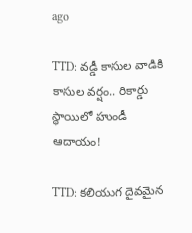ago

TTD: వడ్డీ కాసుల వాడికి కాసుల వర్షం.. రికార్డు స్థాయిలో హుండీ ఆదాయం!

TTD: కలియుగ దైవమైన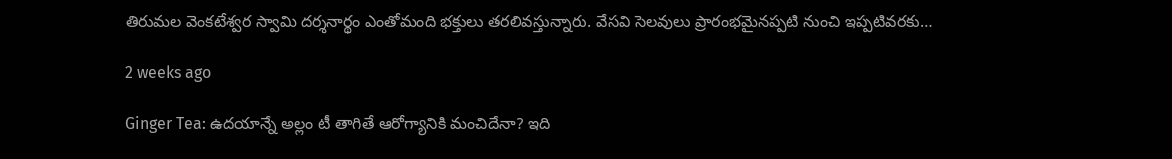తిరుమల వెంకటేశ్వర స్వామి దర్శనార్థం ఎంతోమంది భక్తులు తరలివస్తున్నారు. వేసవి సెలవులు ప్రారంభమైనప్పటి నుంచి ఇప్పటివరకు…

2 weeks ago

Ginger Tea: ఉదయాన్నే అల్లం టీ తాగితే ఆరోగ్యానికి మంచిదేనా? ఇది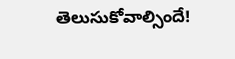తెలుసుకోవాల్సిందే!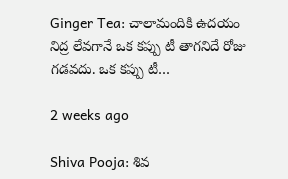Ginger Tea: చాలామందికి ఉదయం నిద్ర లేవగానే ఒక కప్పు టీ తాగనిదే రోజు గడవదు. ఒక కప్పు టీ…

2 weeks ago

Shiva Pooja: శివ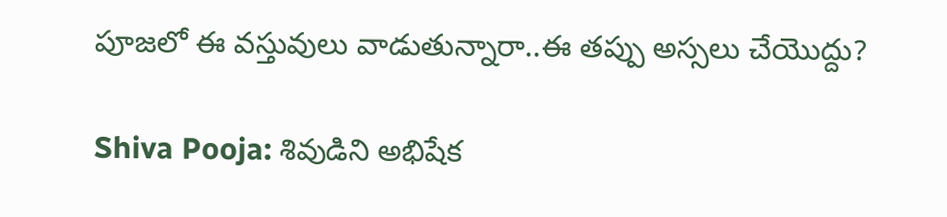పూజలో ఈ వస్తువులు వాడుతున్నారా..ఈ తప్పు అస్సలు చేయొద్దు?

Shiva Pooja: శివుడిని అభిషేక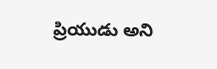ప్రియుడు అని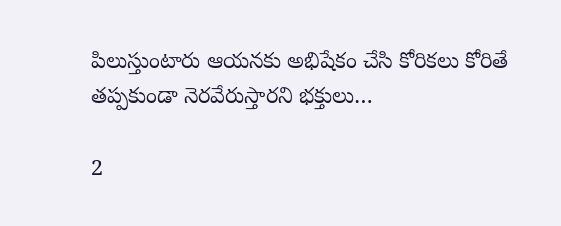పిలుస్తుంటారు ఆయనకు అభిషేకం చేసి కోరికలు కోరితే తప్పకుండా నెరవేరుస్తారని భక్తులు…

2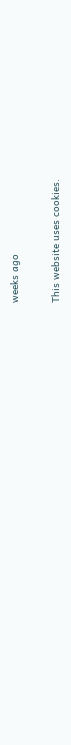weeks ago

This website uses cookies.